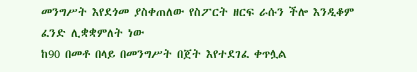መንግሥት እየደጎመ ያስቀጠለው የስፖርት ዘርፍ ራሱን ችሎ እንዲቆም ፈንድ ሊቋቋምለት ነው
ከ90 በመቶ በላይ በመንግሥት በጀት እየተደገፈ ቀጥሏል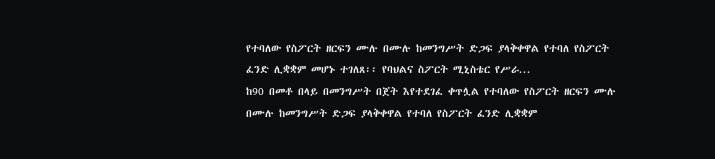የተባለው የስፖርት ዘርፍን ሙሉ በሙሉ ከመንግሥት ድጋፍ ያላቅቀዋል የተባለ የስፖርት ፈንድ ሊቋቋም መሆኑ ተገለጸ፡፡ የባህልና ስፖርት ሚኒስቴር የሥራ...
ከ90 በመቶ በላይ በመንግሥት በጀት እየተደገፈ ቀጥሏል የተባለው የስፖርት ዘርፍን ሙሉ በሙሉ ከመንግሥት ድጋፍ ያላቅቀዋል የተባለ የስፖርት ፈንድ ሊቋቋም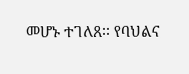መሆኑ ተገለጸ፡፡ የባህልና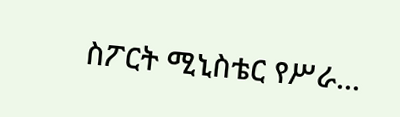ስፖርት ሚኒስቴር የሥራ...